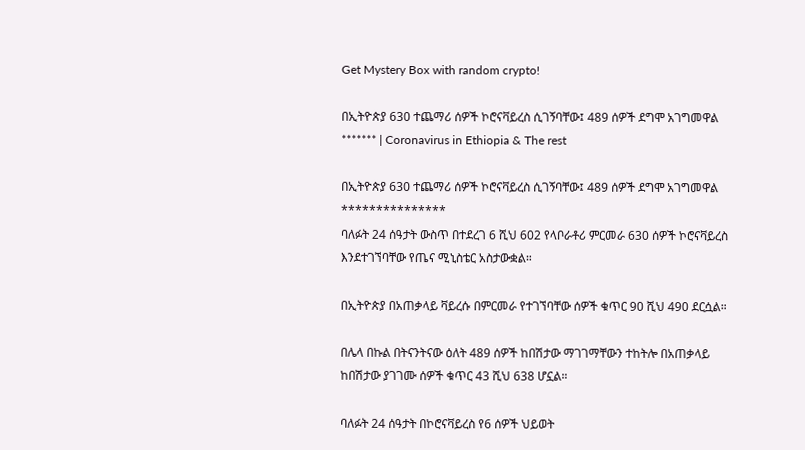Get Mystery Box with random crypto!

በኢትዮጵያ 630 ተጨማሪ ሰዎች ኮሮናቫይረስ ሲገኝባቸው፤ 489 ሰዎች ደግሞ አገግመዋል ******* | Coronavirus in Ethiopia & The rest

በኢትዮጵያ 630 ተጨማሪ ሰዎች ኮሮናቫይረስ ሲገኝባቸው፤ 489 ሰዎች ደግሞ አገግመዋል
***************
ባለፉት 24 ሰዓታት ውስጥ በተደረገ 6 ሺህ 602 የላቦራቶሪ ምርመራ 630 ሰዎች ኮሮናቫይረስ እንደተገኘባቸው የጤና ሚኒስቴር አስታውቋል።

በኢትዮጵያ በአጠቃላይ ቫይረሱ በምርመራ የተገኘባቸው ሰዎች ቁጥር 90 ሺህ 490 ደርሷል።

በሌላ በኩል በትናንትናው ዕለት 489 ሰዎች ከበሽታው ማገገማቸውን ተከትሎ በአጠቃላይ ከበሽታው ያገገሙ ሰዎች ቁጥር 43 ሺህ 638 ሆኗል።

ባለፉት 24 ሰዓታት በኮሮናቫይረስ የ6 ሰዎች ህይወት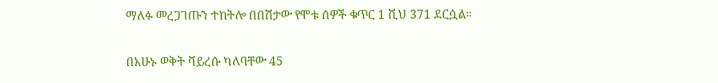ማለፉ መረጋገጡን ተከትሎ በበሽታው የሞቱ ሰዎች ቁጥር 1 ሺህ 371 ደርሷል።

በአሁኑ ወቅት ቫይረሱ ካለባቸው 45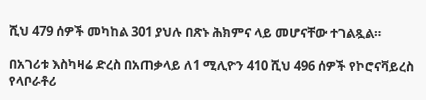ሺህ 479 ሰዎች መካከል 301 ያህሉ በጽኑ ሕክምና ላይ መሆናቸው ተገልጿል።

በአገሪቱ እስካዛሬ ድረስ በአጠቃላይ ለ1 ሚሊዮን 410 ሺህ 496 ሰዎች የኮሮናቫይረስ የላቦራቶሪ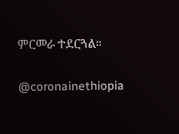ምርመራ ተደርጓል።


@coronainethiopia